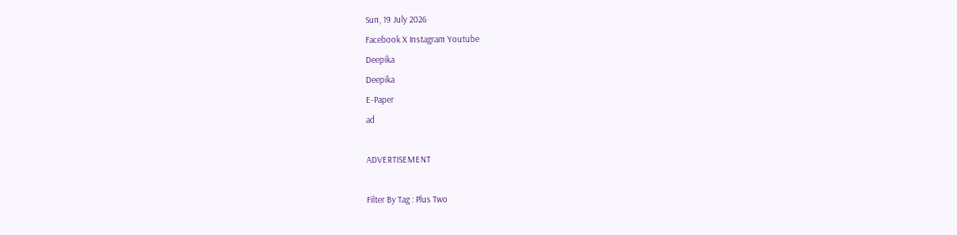Sun, 19 July 2026
Facebook X Instagram Youtube
Deepika
Deepika
E-Paper
ad

ADVERTISEMENT

Filter By Tag : Plus Two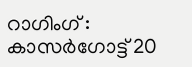റാഗിംഗ് : കാസർഗോട്ട് 20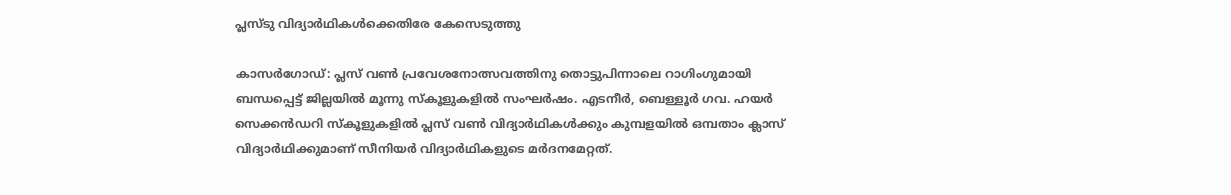പ്ലസ്ടു വിദ്യാർഥികൾക്കെതിരേ കേസെടുത്തു

കാസർഗോഡ്: പ്ലസ് വൺ പ്രവേശനോത്സവത്തിനു തൊട്ടുപിന്നാലെ റാഗിംഗുമായി ബന്ധപ്പെട്ട് ജില്ലയിൽ മൂന്നു സ്കൂളുകളിൽ സംഘർഷം. എടനീർ, ബെള്ളൂർ ഗവ. ഹയർ സെക്കൻഡറി സ്കൂളുകളിൽ പ്ലസ് വൺ വിദ്യാർഥികൾക്കും കുമ്പളയിൽ ഒമ്പതാം ക്ലാസ് വിദ്യാർഥിക്കുമാണ് സീനിയർ വിദ്യാർഥികളുടെ മർദനമേറ്റത്.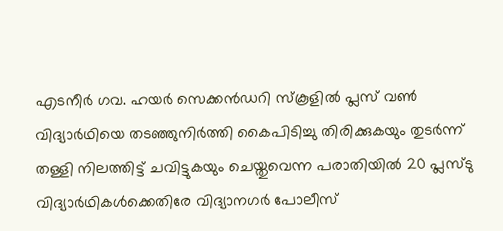എടനീർ ഗവ. ഹയർ സെക്കൻഡറി സ്കൂളിൽ പ്ലസ് വൺ വിദ്യാർഥിയെ തടഞ്ഞുനിർത്തി കൈപിടിച്ചു തിരിക്കുകയും തുടർന്ന് തള്ളി നിലത്തിട്ട് ചവിട്ടുകയും ചെയ്തുവെന്ന പരാതിയിൽ 20 പ്ലസ്ടു വിദ്യാർഥികൾക്കെതിരേ വിദ്യാനഗർ പോലീസ്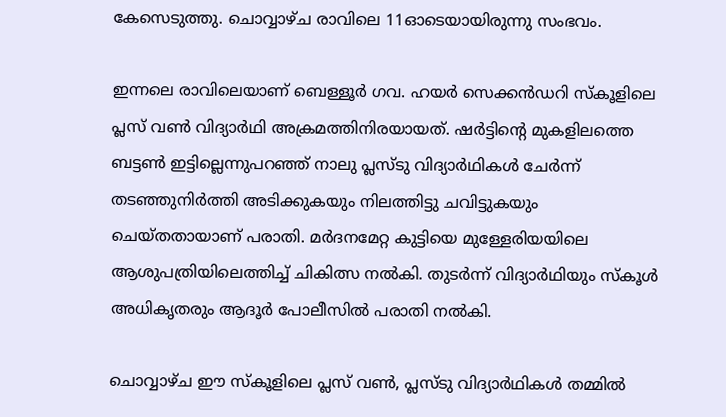കേസെടുത്തു. ചൊവ്വാഴ്ച രാവിലെ 11ഓടെയായിരുന്നു സംഭവം.

ഇന്നലെ രാവിലെയാണ് ബെള്ളൂർ ഗവ. ഹയർ സെക്കൻഡറി സ്കൂളിലെ പ്ലസ് വൺ വിദ്യാർഥി അക്രമത്തിനിരയായത്. ഷർട്ടിന്‍റെ മുകളിലത്തെ ബട്ടൺ ഇട്ടില്ലെന്നുപറഞ്ഞ് നാലു പ്ലസ്ടു വിദ്യാർഥികൾ ചേർന്ന് തടഞ്ഞുനിർത്തി അടിക്കുകയും നിലത്തിട്ടു ചവിട്ടുകയും ചെയ്തതായാണ് പരാതി. മർദനമേറ്റ കുട്ടിയെ മുള്ളേരിയയിലെ ആശുപത്രിയിലെത്തിച്ച് ചികിത്സ നൽകി. തുടർന്ന് വിദ്യാർഥിയും സ്കൂൾ അധികൃതരും ആദൂർ പോലീസിൽ പരാതി നൽകി.

ചൊവ്വാഴ്ച ഈ സ്കൂളിലെ പ്ലസ് വൺ, പ്ലസ്ടു വിദ്യാർഥികൾ തമ്മിൽ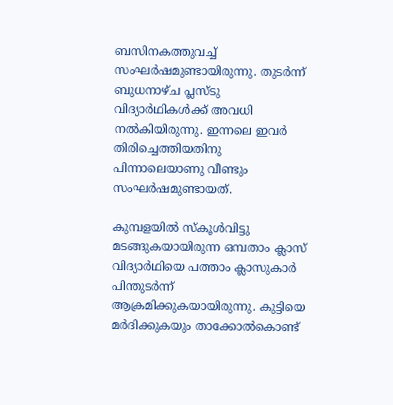ബസിനകത്തുവച്ച് സംഘർഷമുണ്ടായിരുന്നു. തുടർന്ന് ബുധനാഴ്ച പ്ലസ്ടു വിദ്യാർഥികൾക്ക് അവധി നൽകിയിരുന്നു. ഇന്നലെ ഇവർ തിരിച്ചെത്തിയതിനു പിന്നാലെയാണു വീണ്ടും സംഘർഷമുണ്ടായത്.

കുമ്പളയിൽ സ്കൂൾവിട്ടു മടങ്ങുകയായിരുന്ന ഒമ്പതാം ക്ലാസ് വിദ്യാർഥിയെ പത്താം ക്ലാസുകാർ പിന്തുടർന്ന് ആക്രമിക്കുകയായിരുന്നു. കുട്ടിയെ മർദിക്കുകയും താക്കോൽകൊണ്ട്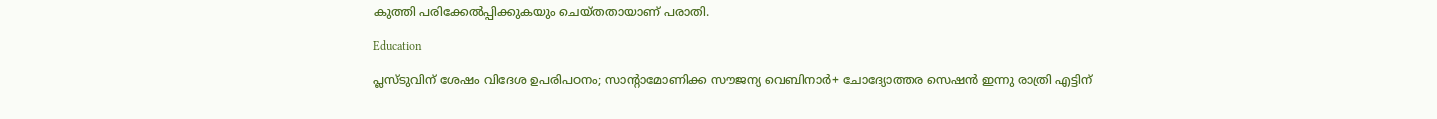കുത്തി പരിക്കേൽപ്പിക്കുകയും ചെയ്തതായാണ് പരാതി.

Education

പ്ലസ്ടുവിന് ശേഷം വിദേശ ഉപരിപഠനം; സാന്‍റാമോണിക്ക സൗജന്യ വെബിനാർ+ ചോദ്യോത്തര സെഷൻ ഇന്നു രാത്രി എട്ടിന്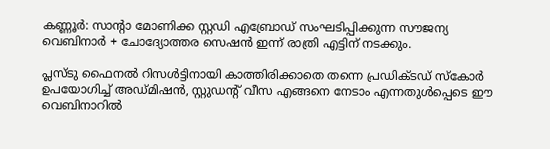കണ്ണൂർ: സാന്‍റാ മോണിക്ക സ്റ്റഡി എബ്രോഡ് സംഘടിപ്പിക്കുന്ന സൗജന്യ വെബിനാർ + ചോദ്യോത്തര സെഷൻ ഇന്ന് രാത്രി എട്ടിന് നടക്കും.

പ്ലസ്ടു ഫൈനൽ റിസൾട്ടിനായി കാത്തിരിക്കാതെ തന്നെ പ്രഡിക്ടഡ് സ്കോർ ഉപയോഗിച്ച് അഡ്മിഷൻ, സ്റ്റുഡന്‍റ് വീസ എങ്ങനെ നേടാം എന്നതുൾപ്പെടെ ഈ വെബിനാറിൽ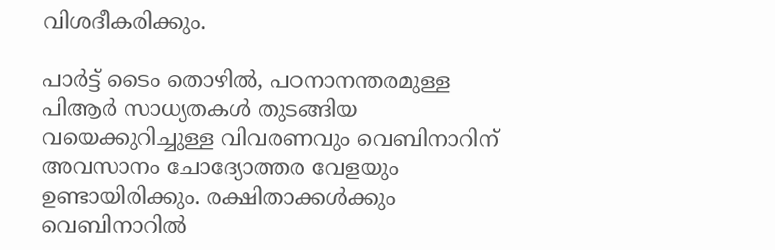വിശദീകരിക്കും.

പാർട്ട് ടൈം തൊഴിൽ, പഠനാനന്തരമുള്ള പിആർ സാധ്യതകൾ തുടങ്ങിയ വയെക്കുറിച്ചുള്ള വിവരണവും വെബിനാറിന് അവസാനം ചോദ്യോത്തര വേളയും ഉണ്ടായിരിക്കും. രക്ഷിതാക്കൾക്കും വെബിനാറിൽ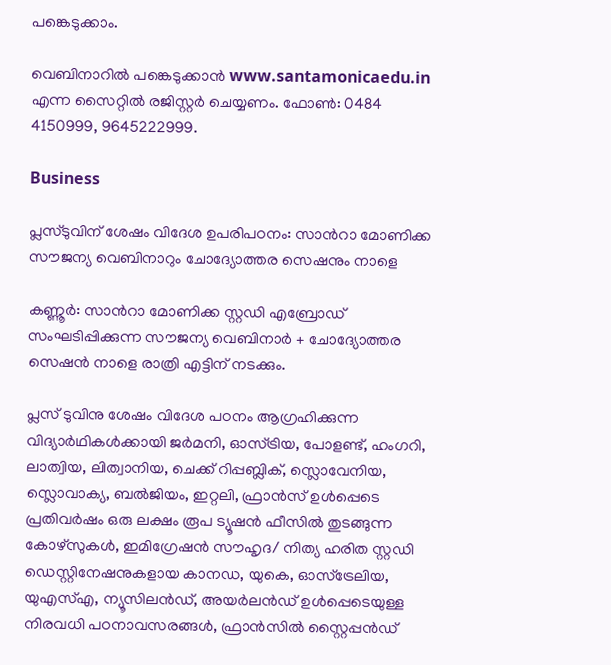പങ്കെടുക്കാം.

വെബിനാറിൽ പങ്കെടുക്കാൻ www.santamonicaedu.in എന്ന സൈറ്റിൽ രജിസ്റ്റർ ചെയ്യണം. ഫോൺ: 0484 4150999, 9645222999.

Business

പ്ലസ്ടുവിന് ശേഷം വിദേശ ഉപരിപഠനം: സാന്‍റാ മോണിക്ക സൗജന്യ വെബിനാറും ചോദ്യോത്തര സെഷനും നാളെ

കണ്ണൂർ: സാന്‍റാ മോണിക്ക സ്റ്റഡി എബ്രോഡ് സംഘടിപ്പിക്കുന്ന സൗജന്യ വെബിനാർ + ചോദ്യോത്തര സെഷൻ നാളെ രാത്രി എട്ടിന് നടക്കും.

പ്ലസ് ടുവിനു ശേഷം വിദേശ പഠനം ആഗ്രഹിക്കുന്ന വിദ്യാർഥികൾക്കായി ജർമനി, ഓസ്ട്രിയ, പോളണ്ട്, ഹംഗറി, ലാത്വിയ, ലിത്വാനിയ, ചെക്ക് റിപ്പബ്ലിക്, സ്ലൊവേനിയ, സ്ലൊവാക്യ, ബൽജിയം, ഇറ്റലി, ഫ്രാൻസ് ഉൾപ്പെടെ പ്രതിവർഷം ഒരു ലക്ഷം രൂപ ട്യൂഷൻ ഫീസിൽ തുടങ്ങുന്ന കോഴ്സുകൾ, ഇമിഗ്രേഷൻ സൗഹൃദ/ നിത്യ ഹരിത സ്റ്റഡി ഡെസ്റ്റിനേഷനുകളായ കാനഡ, യുകെ, ഓസ്ട്രേലിയ, യുഎസ്എ, ന്യൂസിലൻഡ്, അയർലൻഡ് ഉൾപ്പെടെയുള്ള നിരവധി പഠനാവസരങ്ങൾ, ഫ്രാൻസിൽ സ്റ്റൈപ്പന്‍ഡ്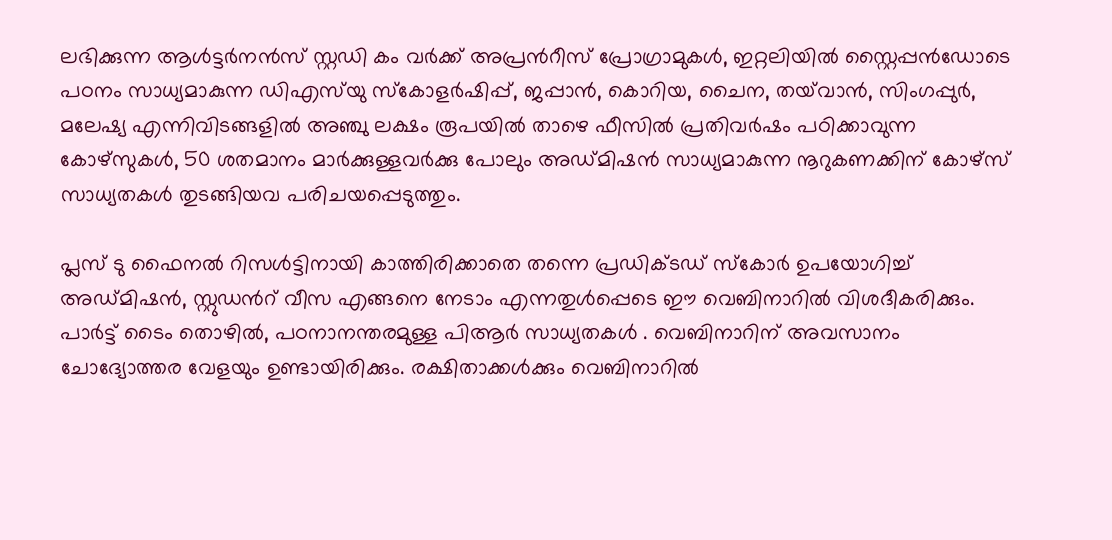ലഭിക്കുന്ന ആൾട്ടർനൻസ് സ്റ്റഡി കം വർക്ക് അപ്രന്‍റീസ് പ്രോഗ്രാമുകൾ, ഇറ്റലിയിൽ സ്റ്റൈപ്പന്‍ഡോടെ പഠനം സാധ്യമാകുന്ന ഡിഎസ്‌യു സ്കോളർഷിപ്പ്, ജപ്പാൻ‌, കൊറിയ, ചൈന, തയ്‌വാൻ, സിംഗപ്പുർ, മലേഷ്യ എന്നിവിടങ്ങളിൽ അഞ്ചു ലക്ഷം രൂപയിൽ താഴെ ഫീസിൽ പ്രതിവർഷം പഠിക്കാവുന്ന കോഴ്സുകൾ, 50 ശതമാനം മാർക്കുള്ളവർക്കു പോലും അഡ്മിഷൻ സാധ്യമാകുന്ന നൂറുകണക്കിന് കോഴ്സ് സാധ്യതകൾ തുടങ്ങിയവ പരിചയപ്പെടുത്തും.

പ്ലസ് ടു ഫൈനൽ റിസൾട്ടിനായി കാത്തിരിക്കാതെ തന്നെ പ്രഡിക്ടഡ് സ്കോർ ഉപയോഗിച്ച് അഡ്മിഷൻ, സ്റ്റുഡന്‍റ് വീസ എങ്ങനെ നേടാം എന്നതുൾപ്പെടെ ഈ വെബിനാറിൽ വിശദീകരിക്കും. പാർട്ട് ടൈം തൊഴിൽ, പഠനാനന്തരമുള്ള പിആർ സാധ്യതകൾ . വെബിനാറിന് അവസാനം ചോദ്യോത്തര വേളയും ഉണ്ടായിരിക്കും. രക്ഷിതാക്കൾക്കും വെബിനാറിൽ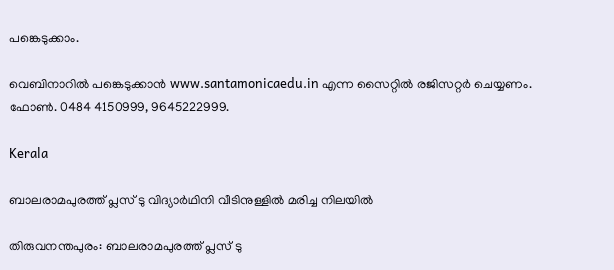പങ്കെടുക്കാം.

വെബിനാറിൽ പങ്കെടുക്കാൻ www.santamonicaedu.in എന്ന സൈറ്റിൽ രജിസറ്റർ ചെയ്യണം. ഫോൺ. 0484 4150999, 9645222999.

Kerala

ബാലരാമപുരത്ത് പ്ലസ് ടു വിദ്യാർഥിനി വീടിനുള്ളിൽ മരിച്ച നിലയിൽ

തിരുവനന്തപുരം: ബാലരാമപുരത്ത് പ്ലസ് ടു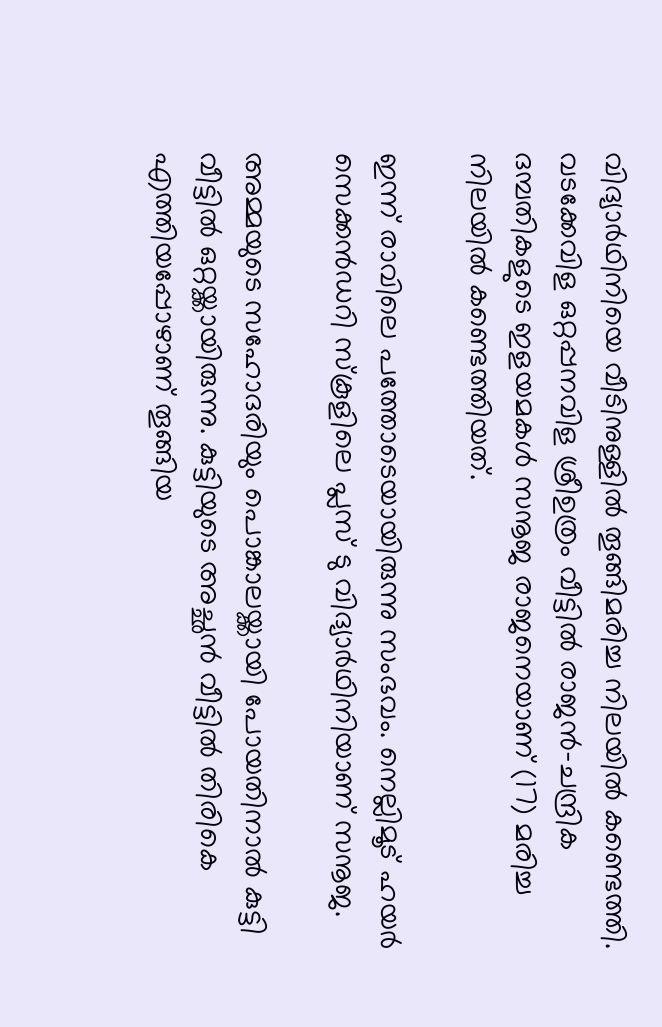വിദ്യാർഥിനിയെ വീടിനുള്ളിൽ തൂങ്ങിമരിച്ച നിലയിൽ കണ്ടെത്തി. വടക്കേവിള ഒറ്റപ്പനവിള ശ്രീഉത്രം വീട്ടിൽ രാജൻ-ചന്ദ്രിക ദമ്പതികളുടെ ഇളയമകൾ സനൂജ രാജനെയാണ് (17) മരിച്ച നിലയിൽ കണ്ടെത്തിയത്.

ഇന്ന് രാവിലെ പത്തോടെയായിരുന്നു സംഭവം. നെല്ലിമൂട് ഹയർ സെക്കൻഡറി സ്കൂളിലെ പ്ലസ് ടു വിദ്യാർഥിനിയാണ് സനൂജ.

അമ്മയുടെ സഹോദരിയും പൊങ്കാലയ്ക്കായി പോയതിനാൽ കുട്ടി വീട്ടിൽ ഒറ്റയ്ക്കായിരുന്നു. കുട്ടിയുടെ അച്ഛൻ വീട്ടിൽ തിരികെ എത്തിയപ്പോഴാണ് തൂങ്ങിയ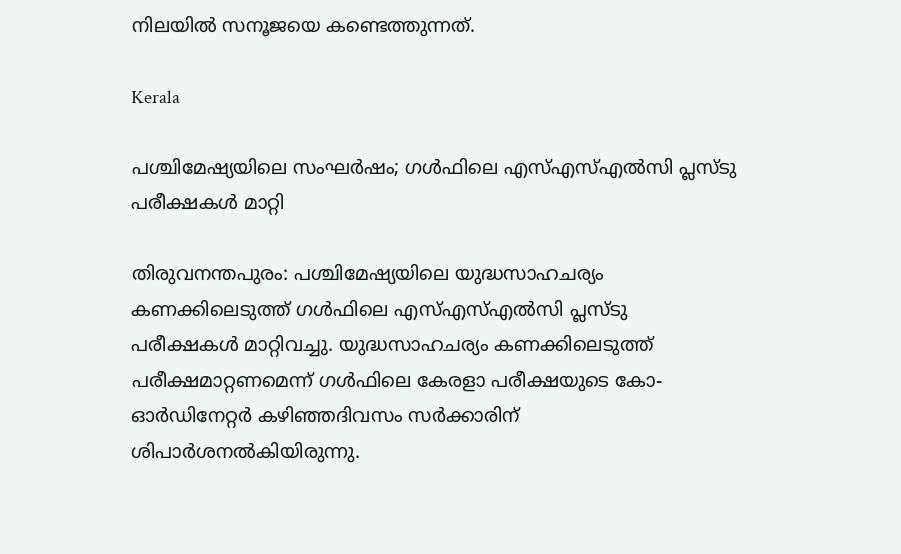നിലയിൽ സനൂജയെ കണ്ടെത്തുന്നത്.

Kerala

പശ്ചിമേഷ്യയിലെ സംഘർഷം; ഗൾഫിലെ എസ്എസ്എൽസി പ്ലസ്‌ടു പരീക്ഷകൾ മാറ്റി

തിരുവനന്തപുരം: പശ്ചിമേഷ്യയിലെ യുദ്ധസാഹചര്യം കണക്കിലെടുത്ത് ഗൾഫിലെ എസ്എസ്എൽസി പ്ലസ്‌ടു പരീക്ഷകൾ മാറ്റിവച്ചു. യുദ്ധസാഹചര്യം കണക്കിലെടുത്ത് പരീക്ഷമാറ്റണമെന്ന് ഗൾഫിലെ കേരളാ പരീക്ഷയുടെ കോ-ഓർഡിനേറ്റർ കഴിഞ്ഞദിവസം സർക്കാരിന് ശിപാർശനൽകിയിരുന്നു.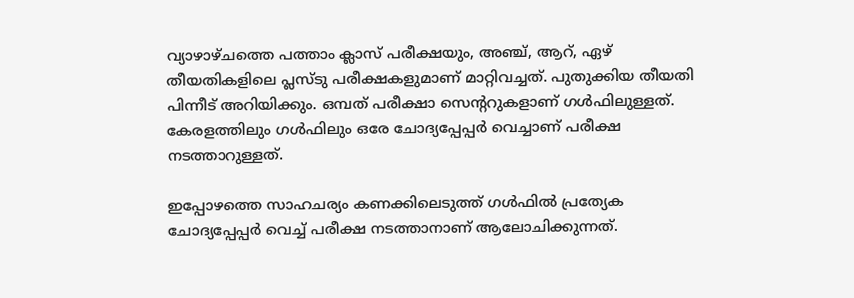വ്യാഴാഴ്ചത്തെ പത്താം ക്ലാസ് പരീക്ഷയും, അഞ്ച്, ആറ്, ഏഴ് തീയതികളിലെ പ്ലസ്‌ടു പരീക്ഷകളുമാണ് മാറ്റിവച്ചത്. പുതുക്കിയ തീയതി പിന്നീട് അറിയിക്കും. ഒമ്പത് പരീക്ഷാ സെന്‍ററുകളാണ് ഗൾഫിലുള്ളത്. കേരളത്തിലും ഗൾഫിലും ഒരേ ചോദ്യപ്പേപ്പർ വെച്ചാണ് പരീക്ഷ നടത്താറുള്ളത്.

ഇപ്പോഴത്തെ സാഹചര്യം കണക്കിലെടുത്ത് ഗൾഫിൽ പ്രത്യേക ചോദ്യപ്പേപ്പർ വെച്ച് പരീക്ഷ നടത്താനാണ് ആലോചിക്കുന്നത്.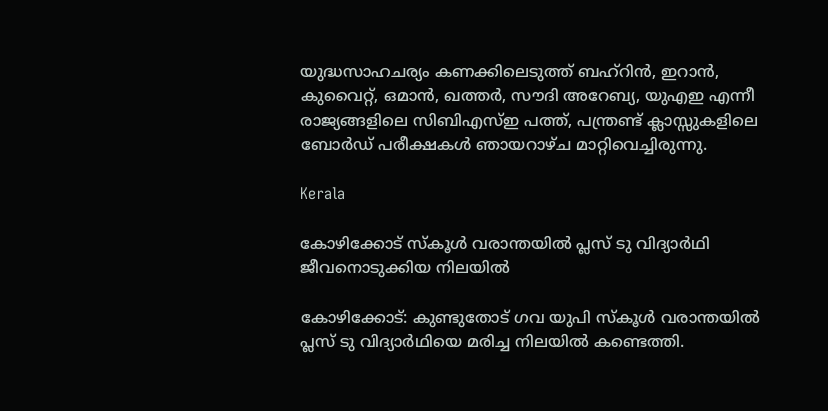യുദ്ധസാഹചര്യം കണക്കിലെടുത്ത് ബഹ്റിൻ, ഇറാൻ, കുവൈറ്റ്, ഒമാൻ, ഖത്തർ, സൗദി അറേബ്യ, യുഎഇ എന്നീ രാജ്യങ്ങളിലെ സിബിഎസ്ഇ പത്ത്, പന്ത്രണ്ട് ക്ലാസ്സുകളിലെ ബോർഡ് പരീക്ഷകൾ ഞായറാഴ്‌ച മാറ്റിവെച്ചിരുന്നു.

Kerala

കോഴിക്കോട് സ്കൂൾ വരാന്തയിൽ പ്ലസ് ടു വിദ്യാർഥി ജീവനൊടുക്കിയ നിലയിൽ

കോഴിക്കോട്: കുണ്ടുതോട് ഗവ യുപി സ്‌കൂൾ വരാന്തയിൽ പ്ലസ് ടു വിദ്യാർഥിയെ മരിച്ച നിലയിൽ കണ്ടെത്തി.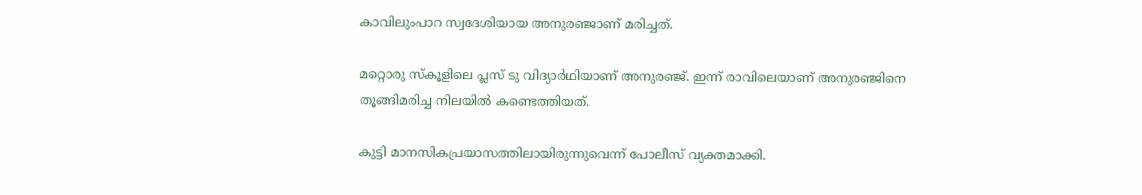കാവിലുംപാറ സ്വദേശിയായ അനുരഞ്ജാണ് മരിച്ചത്.

മറ്റൊരു സ്‌കൂളിലെ പ്ലസ് ടു വിദ്യാർഥിയാണ് അനുരഞ്ജ്. ഇന്ന് രാവിലെയാണ് അനുരഞ്ജിനെ തൂങ്ങിമരിച്ച നിലയിൽ കണ്ടെത്തിയത്.

കുട്ടി മാനസികപ്രയാസത്തിലായിരുന്നുവെന്ന് പോലീസ് വ്യക്തമാക്കി.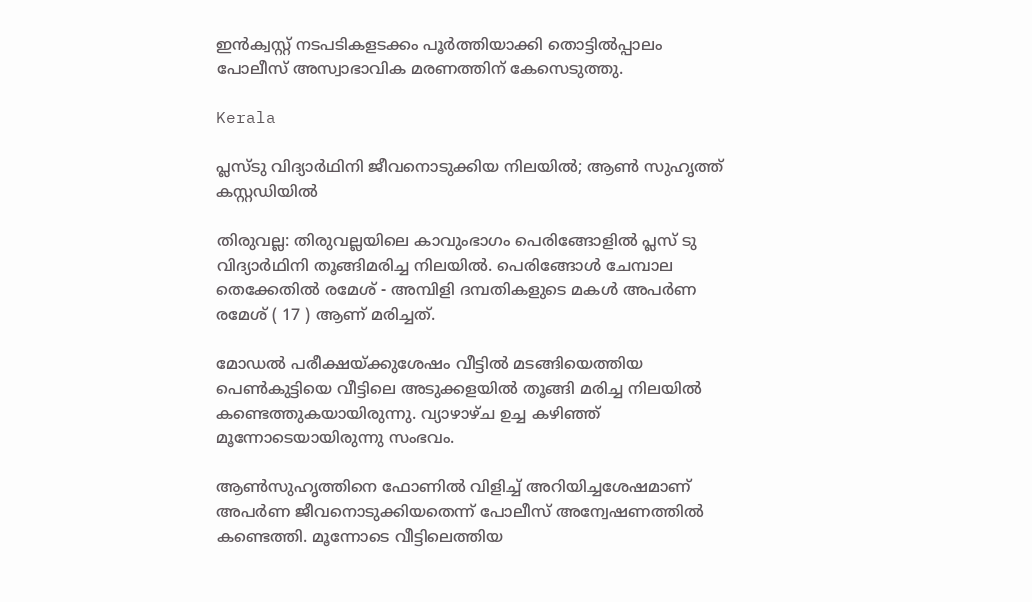ഇൻക്വസ്റ്റ് നടപടികളടക്കം പൂർത്തിയാക്കി തൊട്ടിൽപ്പാലം പോലീസ് അസ്വാഭാവിക മരണത്തിന് കേസെടുത്തു.

Kerala

പ്ലസ്ടു വിദ്യാർഥിനി ജീവനൊടുക്കിയ നിലയിൽ; ആൺ സുഹൃത്ത് കസ്റ്റഡിയിൽ

തിരുവല്ല: തിരുവല്ലയിലെ കാവുംഭാഗം പെരിങ്ങോളില്‍ പ്ലസ് ടു വിദ്യാർഥിനി തൂങ്ങിമരിച്ച നിലയിൽ. പെരിങ്ങോൾ ചേമ്പാല തെക്കേതിൽ രമേശ് - അമ്പിളി ദമ്പതികളുടെ മകൾ അപർണ രമേശ് ( 17 ) ആണ് മരിച്ചത്.

മോഡൽ പരീക്ഷയ്ക്കുശേഷം വീട്ടിൽ മടങ്ങിയെത്തിയ പെൺകുട്ടിയെ വീട്ടിലെ അടുക്കളയിൽ തൂങ്ങി മരിച്ച നിലയിൽ കണ്ടെത്തുകയായിരുന്നു. വ്യാഴാഴ്ച ഉച്ച കഴിഞ്ഞ് മൂന്നോടെയായിരുന്നു സംഭവം.

ആൺസുഹൃത്തിനെ ഫോണിൽ വിളിച്ച് അറിയിച്ചശേഷമാണ് അപർണ ജീവനൊടുക്കിയതെന്ന് പോലീസ് അന്വേഷണത്തിൽ കണ്ടെത്തി. മൂന്നോടെ വീട്ടിലെത്തിയ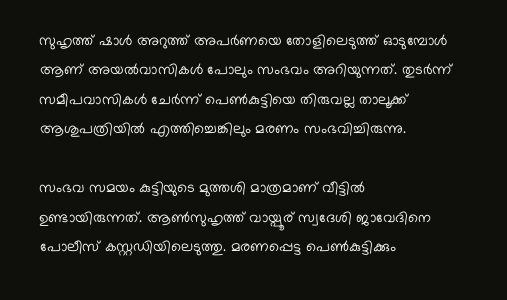സുഹൃത്ത് ഷാൾ അറുത്ത് അപർണയെ തോളിലെടുത്ത് ഓടുമ്പോൾ ആണ് അയൽവാസികൾ പോലും സംഭവം അറിയുന്നത്. തുടർന്ന് സമീപവാസികൾ ചേർന്ന് പെൺകുട്ടിയെ തിരുവല്ല താലൂക്ക് ആശുപത്രിയിൽ എത്തിച്ചെങ്കിലും മരണം സംഭവിച്ചിരുന്നു.

സംഭവ സമയം കുട്ടിയുടെ മുത്തശി മാത്രമാണ് വീട്ടിൽ ഉണ്ടായിരുന്നത്. ആൺസുഹൃത്ത് വായ്പൂര് സ്വദേശി ജാവേദിനെ പോലീസ് കസ്റ്റഡിയിലെടുത്തു. മരണപ്പെട്ട പെൺകുട്ടിക്കും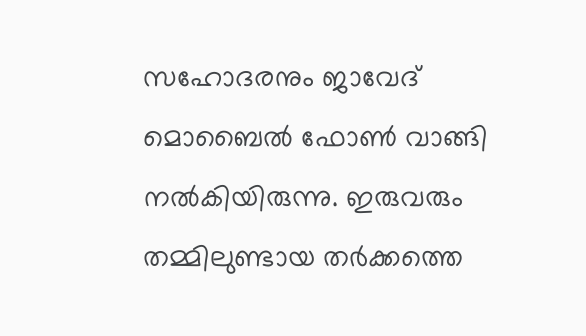സഹോദരനും ജാവേദ് മൊബൈൽ ഫോൺ വാങ്ങി നൽകിയിരുന്നു. ഇരുവരും തമ്മിലുണ്ടായ തർക്കത്തെ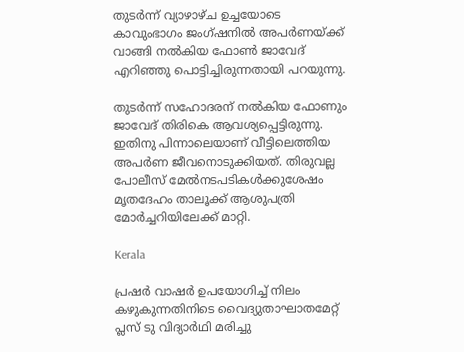തുടർന്ന് വ്യാഴാഴ്ച ഉച്ചയോടെ കാവുംഭാഗം ജംഗ്ഷനിൽ അപർണയ്ക്ക് വാങ്ങി നൽകിയ ഫോൺ ജാവേദ് എറിഞ്ഞു പൊട്ടിച്ചിരുന്നതായി പറയുന്നു.

തുടർന്ന് സഹോദരന് നൽകിയ ഫോണും ജാവേദ് തിരികെ ആവശ്യപ്പെട്ടിരുന്നു. ഇതിനു പിന്നാലെയാണ് വീട്ടിലെത്തിയ അപർണ ജീവനൊടുക്കിയത്. തിരുവല്ല പോലീസ് മേൽനടപടികൾക്കുശേഷം മൃതദേഹം താലൂക്ക് ആശുപത്രി മോർച്ചറിയിലേക്ക് മാറ്റി.

Kerala

പ്രഷർ വാഷർ ഉപയോഗിച്ച് നിലം കഴുകുന്നതിനിടെ വൈദ്യുതാഘാതമേറ്റ് പ്ലസ് ടു വിദ്യാർഥി മരിച്ചു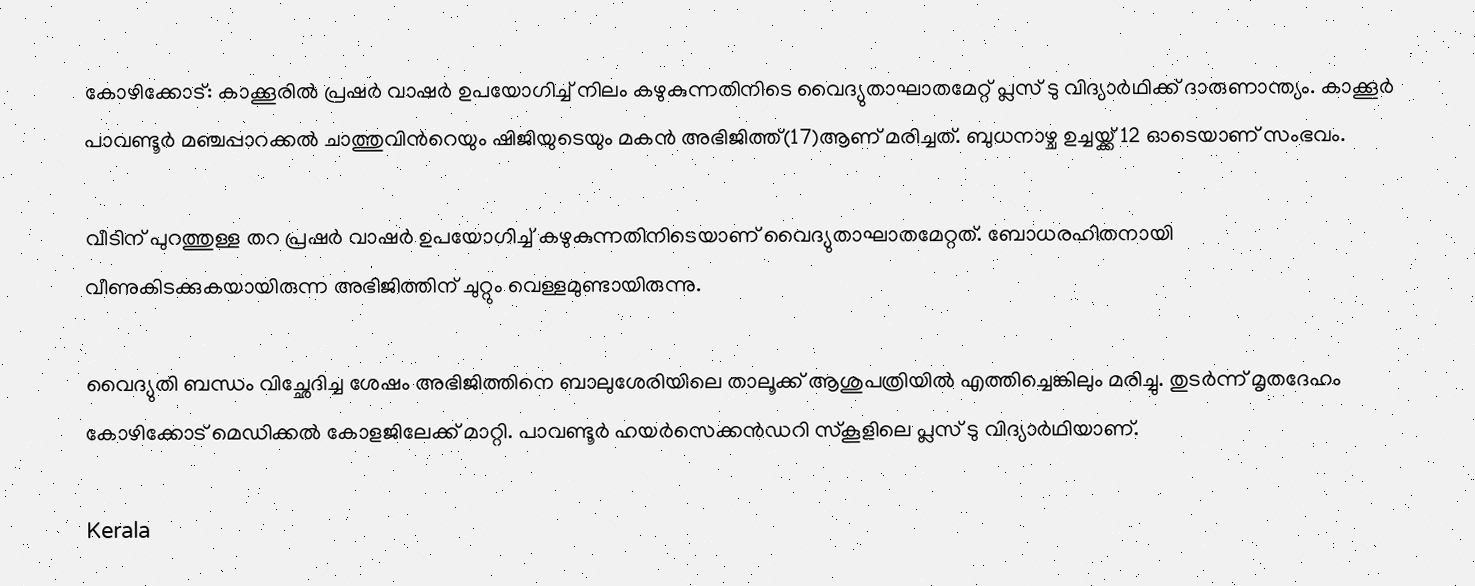കോഴിക്കോട്: കാക്കൂരിൽ പ്രഷർ വാഷർ ഉപയോഗിച്ച് നിലം കഴുകുന്നതിനിടെ വൈദ്യുതാഘാതമേറ്റ് പ്ലസ് ടു വിദ്യാർഥിക്ക് ദാരുണാന്ത്യം. കാക്കൂർ പാവണ്ടൂർ മഞ്ചപ്പാറക്കൽ ചാത്തുവിന്‍റെയും ഷിജിയുടെയും മകൻ അഭിജിത്ത്(17)ആണ് മരിച്ചത്. ബുധനാഴ്ച ഉച്ചയ്ക്ക് 12 ഓടെയാണ് സംഭവം.

വീടിന് പുറത്തുള്ള തറ പ്രഷർ വാഷർ ഉപയോഗിച്ച് കഴുകുന്നതിനിടെയാണ് വൈദ്യുതാഘാതമേറ്റത്. ബോധരഹിതനായി വീണുകിടക്കുകയായിരുന്ന അഭിജിത്തിന് ചുറ്റും വെള്ളമുണ്ടായിരുന്നു.

വൈദ്യുതി ബന്ധം വിച്ഛേദിച്ച ശേഷം അഭിജിത്തിനെ ബാലുശേരിയിലെ താലൂക്ക് ആശുപത്രിയിൽ എത്തിച്ചെങ്കിലും മരിച്ചു. തുടർന്ന് മൃതദേഹം കോഴിക്കോട് മെഡിക്കൽ കോളജിലേക്ക് മാറ്റി. പാവണ്ടൂർ ഹയർസെക്കൻഡറി സ്‌കൂളിലെ പ്ലസ് ടു വിദ്യാർഥിയാണ്.

Kerala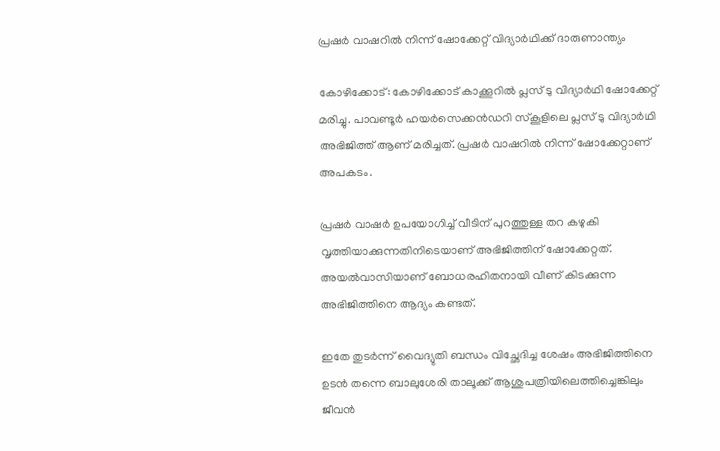പ്രഷര്‍ വാഷറിൽ നിന്ന് ഷോക്കേറ്റ് വിദ്യാർഥിക്ക് ദാരുണാന്ത്യം

കോഴിക്കോട്: കോഴിക്കോട് കാക്കൂറിൽ പ്ലസ് ടു വിദ്യാർഥി ഷോക്കേറ്റ് മരിച്ചു. പാവണ്ടൂര്‍ ഹയര്‍സെക്കന്‍ഡറി സ്‌കൂളിലെ പ്ലസ് ടു വിദ്യാര്‍ഥി അഭിജിത്ത് ആണ് മരിച്ചത്. പ്രഷര്‍ വാഷറിൽ നിന്ന് ഷോക്കേറ്റാണ് അപകടം.

പ്രഷര്‍ വാഷര്‍ ഉപയോഗിച്ച് വീടിന് പുറത്തുള്ള തറ കഴുകി വൃത്തിയാക്കുന്നതിനിടെയാണ് അഭിജിത്തിന് ഷോക്കേറ്റത്. അയൽവാസിയാണ് ബോധരഹിതനായി വീണ് കിടക്കുന്ന അഭിജിത്തിനെ ആദ്യം കണ്ടത്.

ഇതേ തുടർന്ന് വൈദ്യുതി ബന്ധം വിച്ഛേദിച്ച ശേഷം അഭിജിത്തിനെ ഉടൻ തന്നെ ബാലുശേരി താലൂക്ക് ആശുപത്രിയിലെത്തിച്ചെങ്കിലും ജീവൻ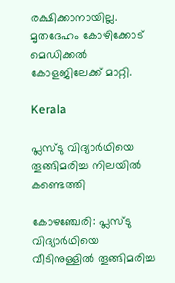രക്ഷിക്കാനായില്ല. മൃതദേഹം കോഴിക്കോട് മെഡിക്കല്‍ കോളജിലേക്ക് മാറ്റി.

Kerala

പ്ലസ്ടു വിദ്യാര്‍ഥിയെ തൂങ്ങിമരിച്ച നിലയില്‍ കണ്ടെത്തി

കോഴഞ്ചേരി: പ്ലസ്ടു വിദ്യാര്‍ഥിയെ വീടിനുള്ളില്‍ തൂങ്ങിമരിച്ച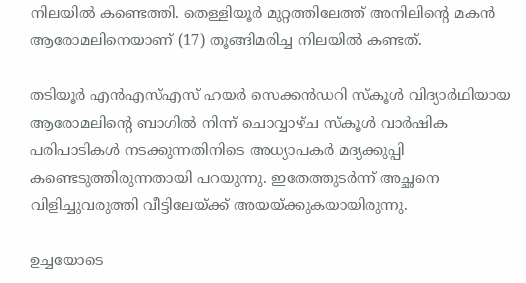നിലയില്‍ കണ്ടെത്തി. തെള്ളിയൂര്‍ മുറ്റത്തിലേത്ത് അനിലിന്‍റെ മകന്‍ ആരോമലിനെയാണ് (17) തൂങ്ങിമരിച്ച നിലയില്‍ കണ്ടത്.

തടിയൂര്‍ എന്‍എസ്എസ് ഹയര്‍ സെക്കന്‍ഡറി സ്‌കൂള്‍ വിദ്യാര്‍ഥിയായ ആരോമലിന്‍റെ ബാഗില്‍ നിന്ന് ചൊവ്വാഴ്ച സ്‌കൂള്‍ വാര്‍ഷിക പരിപാടികള്‍ നടക്കുന്നതിനിടെ അധ്യാപകര്‍ മദ്യക്കുപ്പി കണ്ടെടുത്തിരുന്നതായി പറയുന്നു. ഇതേത്തുടര്‍ന്ന് അച്ഛനെ വിളിച്ചുവരുത്തി വീട്ടിലേയ്ക്ക് അയയ്ക്കുകയായിരുന്നു.

ഉച്ചയോടെ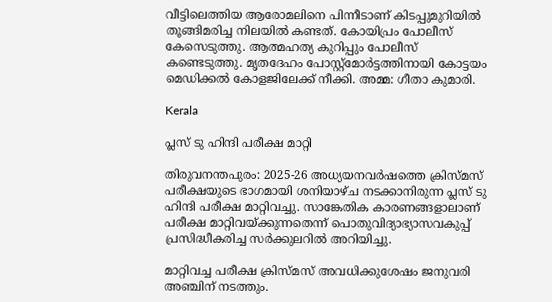വീട്ടിലെത്തിയ ആരോമലിനെ പിന്നീടാണ് കിടപ്പുമുറിയില്‍ തൂങ്ങിമരിച്ച നിലയില്‍ കണ്ടത്. കോയിപ്രം പോലീസ് കേസെടുത്തു. ആത്മഹത്യ കുറിപ്പും പോലീസ് കണ്ടെടുത്തു. മൃതദേഹം പോസ്റ്റ്‌മോര്‍ട്ടത്തിനായി കോട്ടയം മെഡിക്കല്‍ കോളജിലേക്ക് നീക്കി. അമ്മ: ഗീതാ കുമാരി.

Kerala

പ്ലസ് ടു ഹിന്ദി പരീക്ഷ മാറ്റി

തിരുവനന്തപുരം: 2025-26 അധ്യയനവർഷത്തെ ക്രിസ്മസ് പരീക്ഷയുടെ ഭാഗമായി ശനിയാഴ്ച നടക്കാനിരുന്ന പ്ലസ് ടു ഹിന്ദി പരീക്ഷ മാറ്റിവച്ചു. സാങ്കേതിക കാരണങ്ങളാലാണ് പരീക്ഷ മാറ്റിവയ്ക്കുന്നതെന്ന് പൊതുവിദ്യാഭ്യാസവകുപ്പ് പ്രസിദ്ധീകരിച്ച സർക്കുലറിൽ അറിയിച്ചു.

മാറ്റിവച്ച പരീക്ഷ ക്രിസ്മസ് അവധിക്കുശേഷം ജനുവരി അഞ്ചിന് നടത്തും.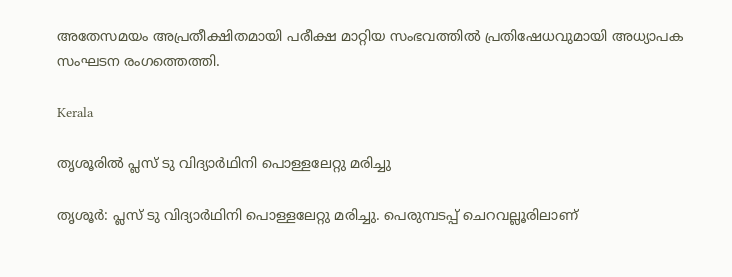അതേസമയം അപ്രതീക്ഷിതമായി പരീക്ഷ മാറ്റിയ സംഭവത്തില്‍ പ്രതിഷേധവുമായി അധ്യാപക സംഘടന രംഗത്തെത്തി.

Kerala

തൃശൂരിൽ പ്ലസ് ടു വിദ്യാർഥിനി പൊള്ളലേറ്റു മരിച്ചു

തൃശൂര്‍: പ്ലസ് ടു വിദ്യാർഥിനി പൊള്ളലേറ്റു മരിച്ചു. പെരുമ്പടപ്പ് ചെറവല്ലൂരിലാണ്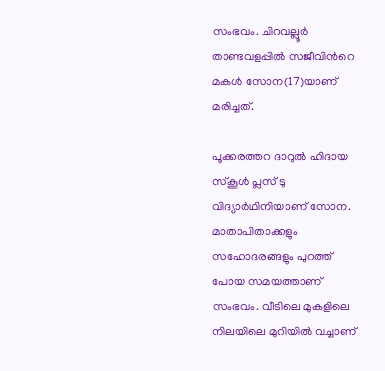സംഭവം. ചിറവല്ലൂര്‍ താണ്ടവളപ്പില്‍ സജീവിന്‍റെ മകള്‍ സോന(17)യാണ് മരിച്ചത്.

പൂക്കരത്തറ ദാറുല്‍ ഹിദായ സ്‌കൂള്‍ പ്ലസ് ടു വിദ്യാർഥിനിയാണ് സോന. മാതാപിതാക്കളും സഹോദരങ്ങളും പുറത്ത് പോയ സമയത്താണ് സംഭവം. വീടിലെ മുകളിലെ നിലയിലെ മുറിയിൽ വച്ചാണ്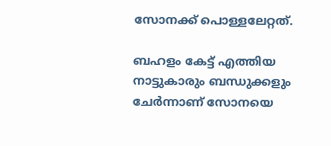സോനക്ക് പൊള്ളലേറ്റത്.

ബഹളം കേട്ട് എത്തിയ നാട്ടുകാരും ബന്ധുക്കളും ചേര്‍ന്നാണ് സോനയെ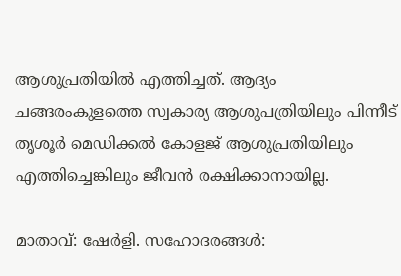ആശുപ്രതിയില്‍ എത്തിച്ചത്. ആദ്യം ചങ്ങരംകുളത്തെ സ്വകാര്യ ആശുപത്രിയിലും പിന്നീട് തൃശൂര്‍ മെഡിക്കല്‍ കോളജ് ആശുപ്രതിയിലും എത്തിച്ചെങ്കിലും ജീവൻ രക്ഷിക്കാനായില്ല.

മാതാവ്: ഷേർളി. സഹോദരങ്ങള്‍: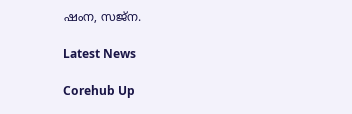ഷംന, സജ്‌ന.

Latest News

Corehub Up